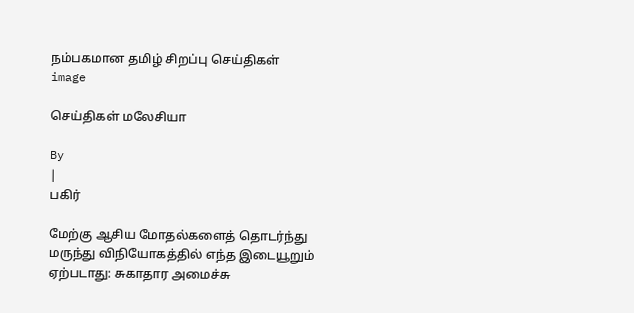நம்பகமான தமிழ் சிறப்பு செய்திகள்
image

செய்திகள் மலேசியா

By
|
பகிர்

மேற்கு ஆசிய மோதல்களைத் தொடர்ந்து மருந்து விநியோகத்தில் எந்த இடையூறும் ஏற்படாது: சுகாதார அமைச்சு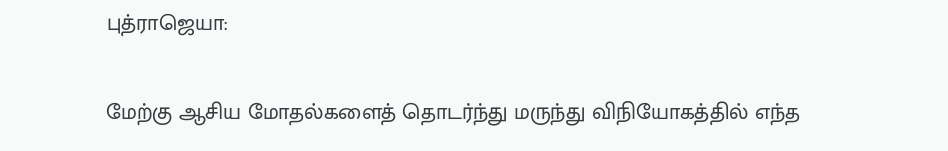புத்ராஜெயா:

மேற்கு ஆசிய மோதல்களைத் தொடர்ந்து மருந்து விநியோகத்தில் எந்த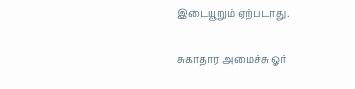இடையூறும் ஏற்படாது.

சுகாதார அமைச்சு ஓர்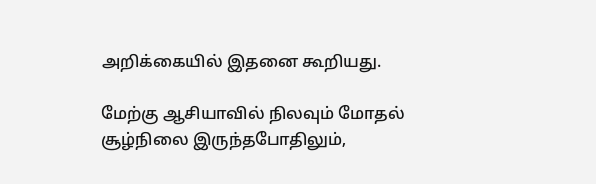அறிக்கையில் இதனை கூறியது.

மேற்கு ஆசியாவில் நிலவும் மோதல் சூழ்நிலை இருந்தபோதிலும்,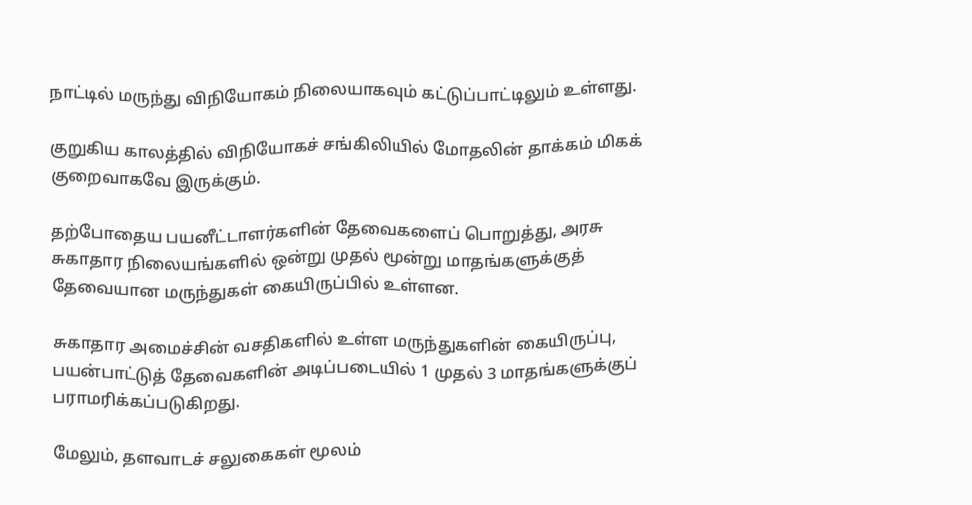நாட்டில் மருந்து விநியோகம் நிலையாகவும் கட்டுப்பாட்டிலும் உள்ளது.

குறுகிய காலத்தில் விநியோகச் சங்கிலியில் மோதலின் தாக்கம் மிகக் குறைவாகவே இருக்கும்.

தற்போதைய பயனீட்டாளர்களின் தேவைகளைப் பொறுத்து, அரசு சுகாதார நிலையங்களில் ஒன்று முதல் மூன்று மாதங்களுக்குத் தேவையான மருந்துகள் கையிருப்பில் உள்ளன.

சுகாதார அமைச்சின் வசதிகளில் உள்ள மருந்துகளின் கையிருப்பு, பயன்பாட்டுத் தேவைகளின் அடிப்படையில் 1 முதல் 3 மாதங்களுக்குப் பராமரிக்கப்படுகிறது.

மேலும், தளவாடச் சலுகைகள் மூலம்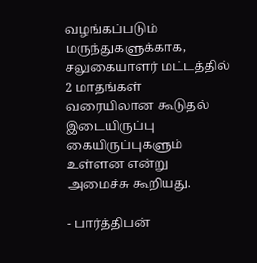வழங்கப்படும் மருந்துகளுக்காக, சலுகையாளர் மட்டத்தில் 2 மாதங்கள் வரையிலான கூடுதல் இடையிருப்பு கையிருப்புகளும் உள்ளன என்று அமைச்சு கூறியது.

- பார்த்திபன்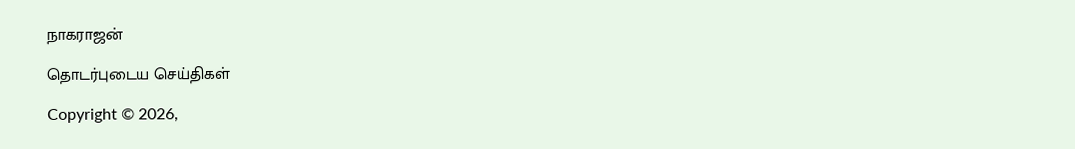நாகராஜன்

தொடர்புடைய செய்திகள்

Copyright © 2026,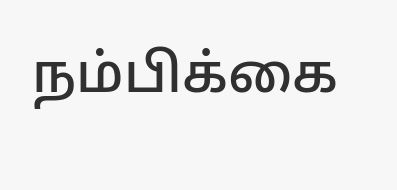நம்பிக்கை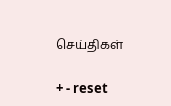செய்திகள்

+ - reset